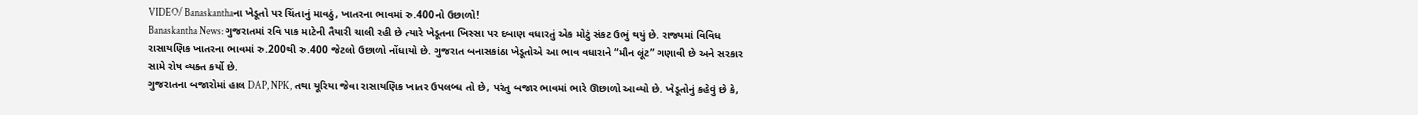VIDEO/ Banaskanthaના ખેડૂતો પર ચિંતાનું માવઠું, ખાતરના ભાવમાં રુ.400નો ઉછાળો!
Banaskantha News: ગુજરાતમાં રવિ પાક માટેની તૈયારી ચાલી રહી છે ત્યારે ખેડૂતના ખિસ્સા પર દબાણ વધારતું એક મોટું સંકટ ઉભું થયું છે. રાજ્યમાં વિવિધ રાસાયણિક ખાતરના ભાવમાં રુ.200થી રુ.400 જેટલો ઉછાળો નોંધાયો છે. ગુજરાત બનાસકાંઠા ખેડૂતોએ આ ભાવ વધારાને “મૌન લૂંટ” ગણાવી છે અને સરકાર સામે રોષ વ્યક્ત કર્યો છે.
ગુજરાતના બજારોમાં હાલ DAP, NPK, તથા યૂરિયા જેવા રાસાયણિક ખાતર ઉપલબ્ધ તો છે, પરંતુ બજાર ભાવમાં ભારે ઊછાળો આવ્યો છે. ખેડૂતોનું કહેવું છે કે,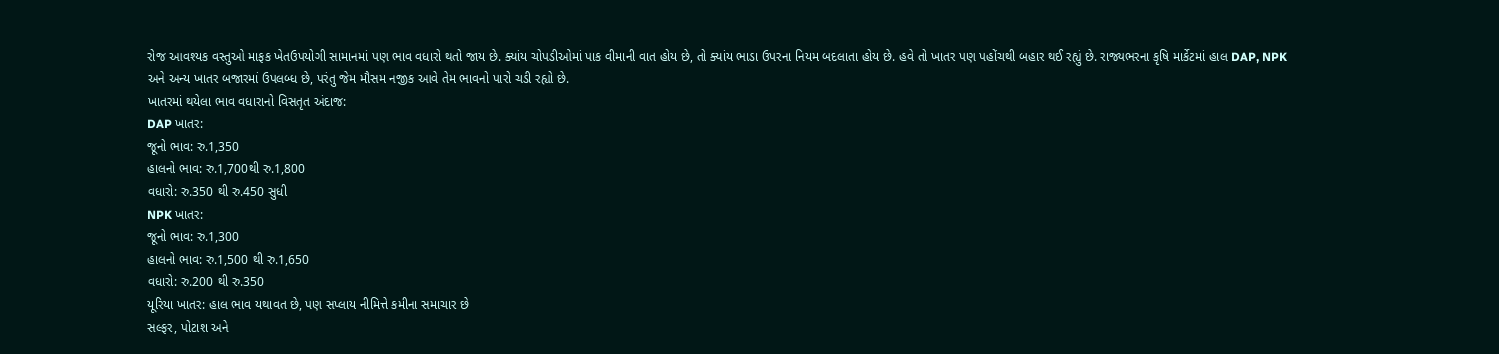રોજ આવશ્યક વસ્તુઓ માફક ખેતઉપયોગી સામાનમાં પણ ભાવ વધારો થતો જાય છે. ક્યાંય ચોપડીઓમાં પાક વીમાની વાત હોય છે, તો ક્યાંય ભાડા ઉપરના નિયમ બદલાતા હોય છે. હવે તો ખાતર પણ પહોંચથી બહાર થઈ રહ્યું છે. રાજ્યભરના કૃષિ માર્કેટમાં હાલ DAP, NPK અને અન્ય ખાતર બજારમાં ઉપલબ્ધ છે, પરંતુ જેમ મૌસમ નજીક આવે તેમ ભાવનો પારો ચડી રહ્યો છે.
ખાતરમાં થયેલા ભાવ વધારાનો વિસતૃત અંદાજ:
DAP ખાતર:
જૂનો ભાવ: રુ.1,350
હાલનો ભાવ: રુ.1,700થી રુ.1,800
વધારો: રુ.350 થી રુ.450 સુધી
NPK ખાતર:
જૂનો ભાવ: રુ.1,300
હાલનો ભાવ: રુ.1,500 થી રુ.1,650
વધારો: રુ.200 થી રુ.350
યૂરિયા ખાતર: હાલ ભાવ યથાવત છે, પણ સપ્લાય નીમિત્તે કમીના સમાચાર છે
સલ્ફર, પોટાશ અને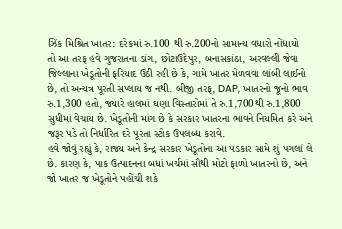ઝિંક મિશ્રિત ખાતર: દરેકમાં રુ.100 થી રુ.200નો સામાન્ય વધારો નોંધાયો
તો આ તરફ હવે ગુજરાતના ડાંગ, છોટાઉદેપુર, બનાસકાંઠા, અરવલ્લી જેવા જિલ્લાના ખેડૂતોની ફરિયાદ ઉઠી રહી છે કે, ગામે ખાતર મેળવવા લાંબી લાઈનો છે, તો અન્યત્ર પૂરતી સપ્લાય જ નથી. બીજી તરફ, DAP, ખાતરનો જૂનો ભાવ રુ.1,300 હતો, જ્યારે હાલમાં ઘણા વિસ્તારોમાં તે રુ.1,700થી રુ.1,800 સુધીમાં વેચાય છે. ખેડૂતોની માંગ છે કે સરકાર ખાતરના ભાવને નિયમિત કરે અને જરૂર પડે તો નિર્ધારિત દરે પૂરતા સ્ટોક ઉપલબ્ધ કરાવે.
હવે જોવું રહ્યું કે, રાજ્ય અને કેન્દ્ર સરકાર ખેડૂતોના આ પડકાર સામે શું પગલાં લે છે. કારણ કે, પાક ઉત્પાદનના બધાં ખર્ચમાં સૌથી મોટો ફાળો ખાતરનો છે, અને જો ખાતર જ ખેડૂતોને પહોંચી શકે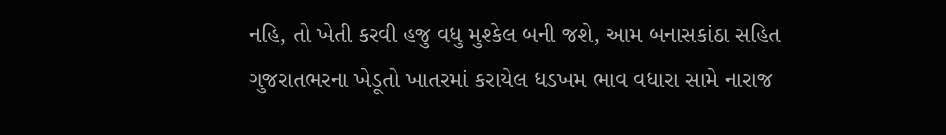નહિ, તો ખેતી કરવી હજુ વધુ મુશ્કેલ બની જશે, આમ બનાસકાંઠા સહિત ગુજરાતભરના ખેડૂતો ખાતરમાં કરાયેલ ધડખમ ભાવ વધારા સામે નારાજ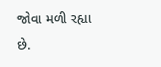જોવા મળી રહ્યા છે.